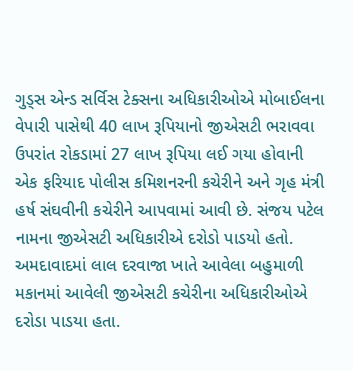ગુડ્સ એન્ડ સર્વિસ ટેક્સના અધિકારીઓએ મોબાઈલના વેપારી પાસેથી 40 લાખ રૂપિયાનો જીએસટી ભરાવવા ઉપરાંત રોકડામાં 27 લાખ રૂપિયા લઈ ગયા હોવાની એક ફરિયાદ પોલીસ કમિશનરની કચેરીને અને ગૃહ મંત્રી હર્ષ સંઘવીની કચેરીને આપવામાં આવી છે. સંજય પટેલ નામના જીએસટી અધિકારીએ દરોડો પાડયો હતો. અમદાવાદમાં લાલ દરવાજા ખાતે આવેલા બહુમાળી મકાનમાં આવેલી જીએસટી કચેરીના અધિકારીઓએ દરોડા પાડયા હતા.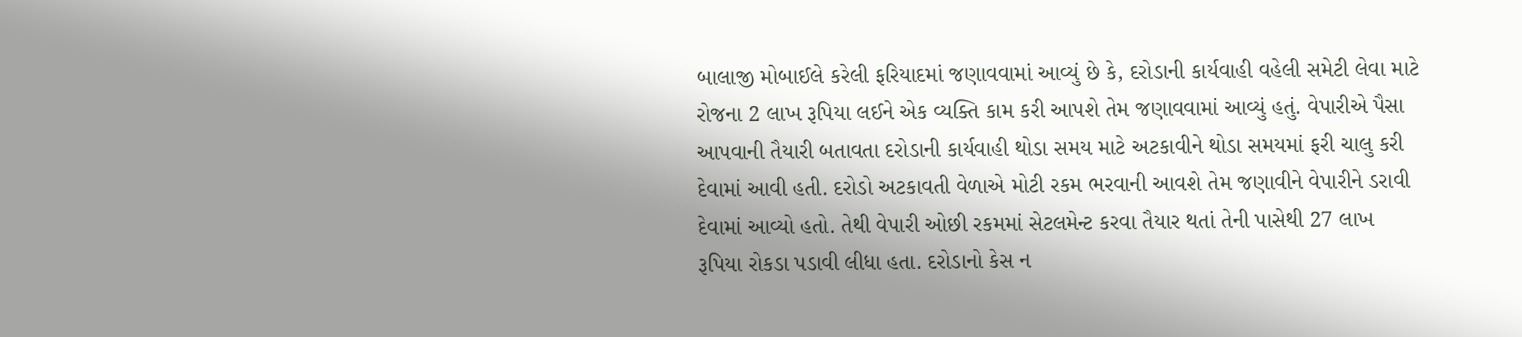બાલાજી મોબાઈલે કરેલી ફરિયાદમાં જણાવવામાં આવ્યું છે કે, દરોડાની કાર્યવાહી વહેલી સમેટી લેવા માટે રોજના 2 લાખ રૂપિયા લઈને એક વ્યક્તિ કામ કરી આપશે તેમ જણાવવામાં આવ્યું હતું. વેપારીએ પૈસા આપવાની તૈયારી બતાવતા દરોડાની કાર્યવાહી થોડા સમય માટે અટકાવીને થોડા સમયમાં ફરી ચાલુ કરી દેવામાં આવી હતી. દરોડો અટકાવતી વેળાએ મોટી રકમ ભરવાની આવશે તેમ જણાવીને વેપારીને ડરાવી દેવામાં આવ્યો હતો. તેથી વેપારી ઓછી રકમમાં સેટલમેન્ટ કરવા તૈયાર થતાં તેની પાસેથી 27 લાખ રૂપિયા રોકડા પડાવી લીધા હતા. દરોડાનો કેસ ન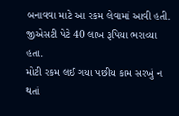બનાવવા માટે આ રકમ લેવામાં આવી હતી. જીએસટી પેટે 40 લાખ રૂપિયા ભરાવ્યા હતા.
મોટી રકમ લઈ ગયા પછીય કામ સરખું ન થતાં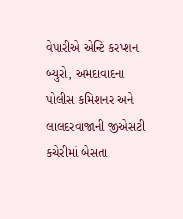વેપારીએ એન્ટિ કરપ્શન બ્યુરો, અમદાવાદના પોલીસ કમિશનર અને લાલદરવાજાની જીએસટી કચેરીમાં બેસતા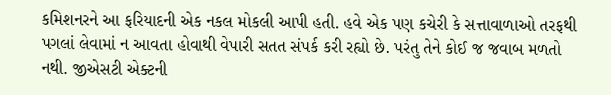કમિશનરને આ ફરિયાદની એક નકલ મોકલી આપી હતી. હવે એક પણ કચેરી કે સત્તાવાળાઓ તરફથી પગલાં લેવામાં ન આવતા હોવાથી વેપારી સતત સંપર્ક કરી રહ્યો છે. પરંતુ તેને કોઈ જ જવાબ મળતો નથી. જીએસટી એક્ટની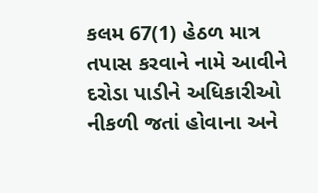કલમ 67(1) હેઠળ માત્ર તપાસ કરવાને નામે આવીને દરોડા પાડીને અધિકારીઓ નીકળી જતાં હોવાના અને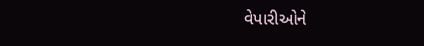વેપારીઓને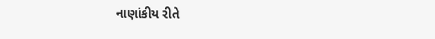નાણાંકીય રીતે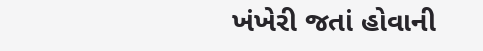ખંખેરી જતાં હોવાની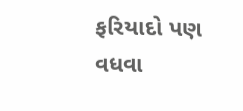ફરિયાદો પણ વધવા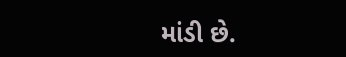માંડી છે.